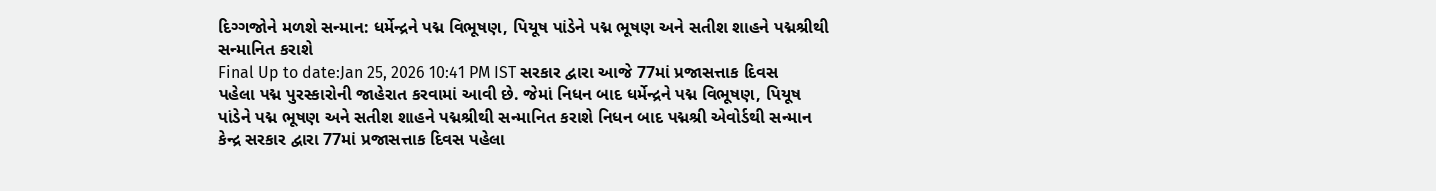દિગ્ગજોને મળશે સન્માન: ધર્મેન્દ્રને પદ્મ વિભૂષણ, પિયૂષ પાંડેને પદ્મ ભૂષણ અને સતીશ શાહને પદ્મશ્રીથી સન્માનિત કરાશે
Final Up to date:Jan 25, 2026 10:41 PM IST સરકાર દ્વારા આજે 77માં પ્રજાસત્તાક દિવસ પહેલા પદ્મ પુરસ્કારોની જાહેરાત કરવામાં આવી છે. જેમાં નિધન બાદ ધર્મેન્દ્રને પદ્મ વિભૂષણ, પિયૂષ પાંડેને પદ્મ ભૂષણ અને સતીશ શાહને પદ્મશ્રીથી સન્માનિત કરાશે નિધન બાદ પદ્મશ્રી એવોર્ડથી સન્માન કેન્દ્ર સરકાર દ્વારા 77માં પ્રજાસત્તાક દિવસ પહેલા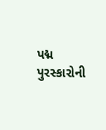પદ્મ પુરસ્કારોની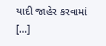યાદી જાહેર કરવામાં […]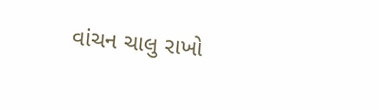વાંચન ચાલુ રાખો